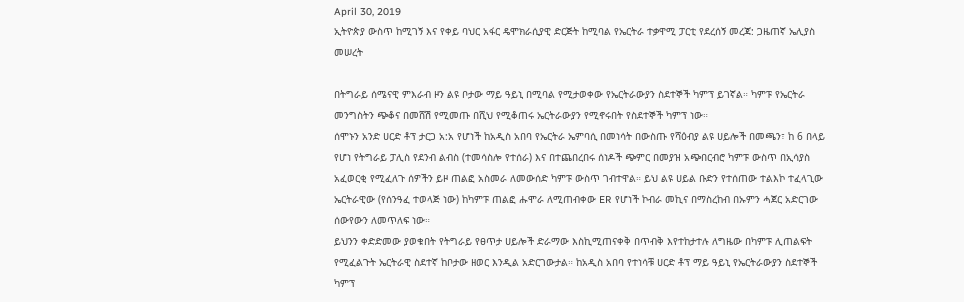April 30, 2019
ኢትዮጵያ ውስጥ ከሚገኝ እና የቀይ ባህር አፋር ዴሞክራሲያዊ ድርጅት ከሚባል የኤርትራ ተቃዋሚ ፓርቲ የደረሰኝ መረጃ: ጋዜጠኛ ኤሊያስ መሠረት

በትግራይ ሰሜናዊ ምእራብ ዞን ልዩ ቦታው ማይ ዓይኒ በሚባል የሚታወቀው የኤርትራውያን ስደተኞች ካምፕ ይገኛል። ካምፑ የኤርትራ መንግስትን ጭቆና በመሸሽ የሚመጡ በሺህ የሚቆጠሩ ኤርትራውያን የሚኖሩበት የስደተኞች ካምፕ ነው።
ሰሞኑን አንድ ሀርድ ቶፕ ታርጋ አ:አ የሆነች ከአዲስ አበባ የኤርትራ ኤምባሲ በመነሳት በውስጡ የሻዕብያ ልዩ ሀይሎች በመጫን፣ ከ 6 በላይ የሆነ የትግራይ ፓሊስ የደንብ ልብስ (ተመሳስሎ የተሰራ) እና በተጨበረበሩ ሰነዶች ጭምር በመያዝ አጭበርብሮ ካምፑ ውስጥ በኢሳያስ አፈወርቂ የሚፈለጉ ሰዎችን ይዞ ጠልፎ አስመራ ለመውሰድ ካምፑ ውስጥ ገብተዋል። ይህ ልዩ ሀይል ቡድን የተሰጠው ተልእኮ ተፈላጊው ኤርትራዊው (የሰንዓፈ ተወላጅ ነው) ከካምፑ ጠልፎ ሑሞራ ለሚጠብቀው ER የሆነች ኮብራ መኪና በማስረከብ በኡምን ሓጀር አድርገው ሰውየውን ለመጥለፍ ነው።
ይህንን ቀድድመው ያወቁበት የትግራይ የፀጥታ ሀይሎች ድራማው እስኪሚጠናቀቅ በጥብቅ እየተከታተሉ ለግዜው በካምፑ ሊጠልፍት የሚፈልጉት ኤርትራዊ ስደተኛ ከቦታው ዘወር እንዲል አድርገውታል። ከአዲስ አበባ የተነሳቹ ሀርድ ቶፕ ማይ ዓይኒ የኤርትራውያን ስደተኞች ካምፕ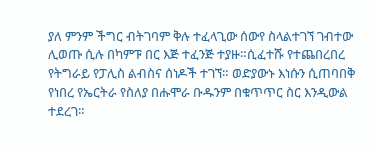ያለ ምንም ችግር ብትገባም ቅሉ ተፈላጊው ሰውየ ስላልተገኘ ገብተው ሊወጡ ሲሉ በካምፑ በር እጅ ተፈንጅ ተያዙ።ሲፈተሹ የተጨበረበረ የትግራይ የፓሊስ ልብስና ሰነዶች ተገኘ። ወድያውኑ እነሱን ሲጠባበቅ የነበረ የኤርትራ የስለያ በሑሞራ ቡዱንም በቁጥጥር ስር እንዲውል ተደረገ።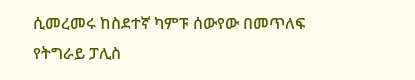ሲመረመሩ ከስደተኛ ካምፑ ሰውየው በመጥለፍ የትግራይ ፓሊስ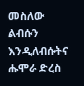መስለው ልብሱን እንዲለብሱትና ሑሞራ ድረስ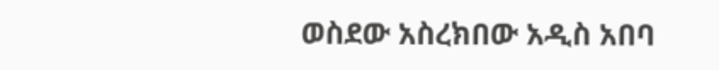ወስደው አስረክበው አዲስ አበባ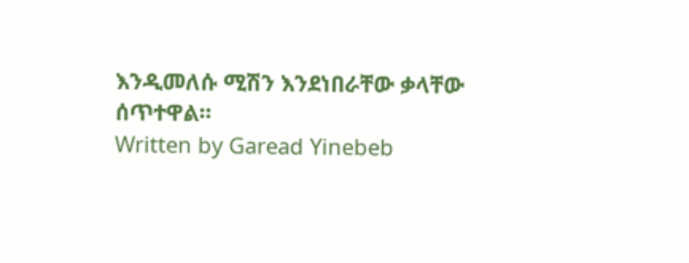እንዲመለሱ ሚሽን እንደነበራቸው ቃላቸው ሰጥተዋል።
Written by Garead Yinebeb